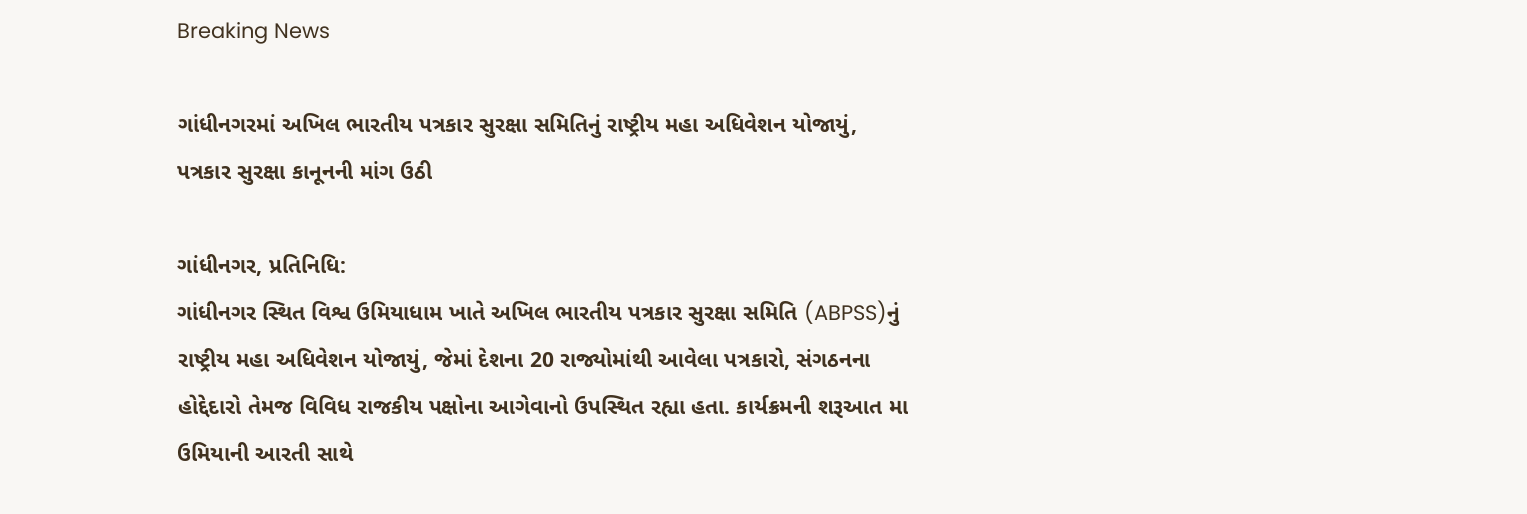Breaking News

ગાંધીનગરમાં અખિલ ભારતીય પત્રકાર સુરક્ષા સમિતિનું રાષ્ટ્રીય મહા અધિવેશન યોજાયું, પત્રકાર સુરક્ષા કાનૂનની માંગ ઉઠી

ગાંધીનગર, પ્રતિનિધિ:
ગાંધીનગર સ્થિત વિશ્વ ઉમિયાધામ ખાતે અખિલ ભારતીય પત્રકાર સુરક્ષા સમિતિ (ABPSS)નું રાષ્ટ્રીય મહા અધિવેશન યોજાયું, જેમાં દેશના 20 રાજ્યોમાંથી આવેલા પત્રકારો, સંગઠનના હોદ્દેદારો તેમજ વિવિધ રાજકીય પક્ષોના આગેવાનો ઉપસ્થિત રહ્યા હતા. કાર્યક્રમની શરૂઆત મા ઉમિયાની આરતી સાથે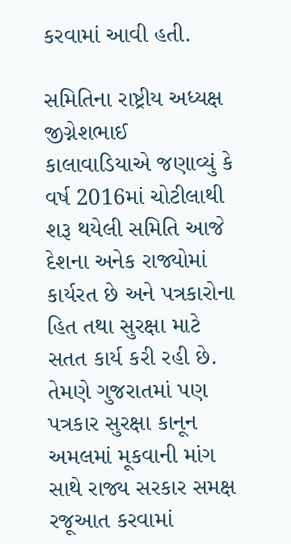કરવામાં આવી હતી.

સમિતિના રાષ્ટ્રીય અધ્યક્ષ જીગ્નેશભાઈ કાલાવાડિયાએ જણાવ્યું કે વર્ષ 2016માં ચોટીલાથી શરૂ થયેલી સમિતિ આજે દેશના અનેક રાજ્યોમાં કાર્યરત છે અને પત્રકારોના હિત તથા સુરક્ષા માટે સતત કાર્ય કરી રહી છે. તેમણે ગુજરાતમાં પણ પત્રકાર સુરક્ષા કાનૂન અમલમાં મૂકવાની માંગ સાથે રાજ્ય સરકાર સમક્ષ રજૂઆત કરવામાં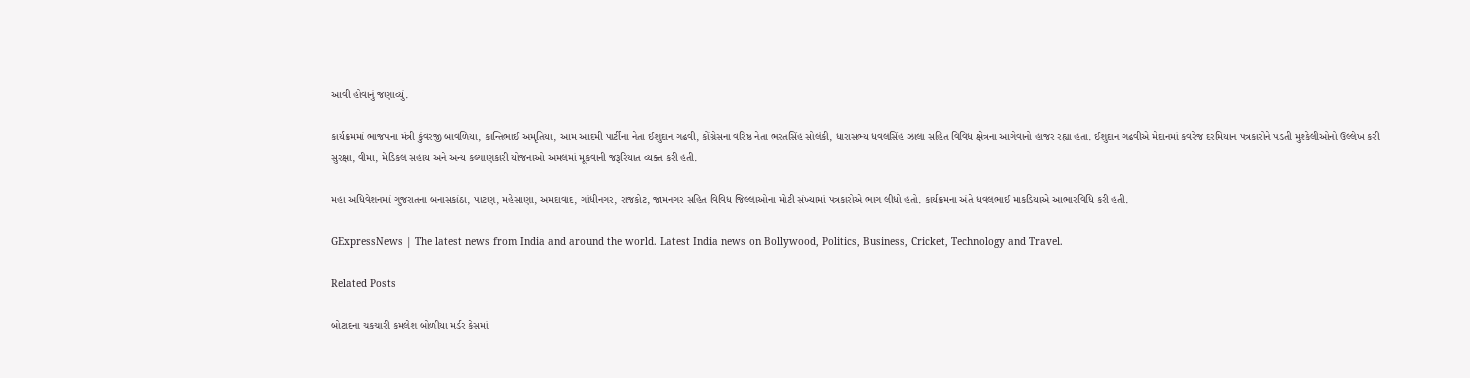આવી હોવાનું જણાવ્યું.

કાર્યક્રમમાં ભાજપના મંત્રી કુંવરજી બાવળિયા, કાન્તિભાઈ અમૃતિયા, આમ આદમી પાર્ટીના નેતા ઈશુદાન ગઢવી, કોંગ્રેસના વરિષ્ઠ નેતા ભરતસિંહ સોલંકી, ધારાસભ્ય ધવલસિંહ ઝાલા સહિત વિવિધ ક્ષેત્રના આગેવાનો હાજર રહ્યા હતા. ઈશુદાન ગઢવીએ મેદાનમાં કવરેજ દરમિયાન પત્રકારોને પડતી મુશ્કેલીઓનો ઉલ્લેખ કરી સુરક્ષા, વીમા, મેડિકલ સહાય અને અન્ય કલ્યાણકારી યોજનાઓ અમલમાં મૂકવાની જરૂરિયાત વ્યક્ત કરી હતી.

મહા અધિવેશનમાં ગુજરાતના બનાસકાંઠા, પાટણ, મહેસાણા, અમદાવાદ, ગાંધીનગર, રાજકોટ, જામનગર સહિત વિવિધ જિલ્લાઓના મોટી સંખ્યામાં પત્રકારોએ ભાગ લીધો હતો. કાર્યક્રમના અંતે ધવલભાઈ માકડિયાએ આભારવિધિ કરી હતી.

GExpressNews | The latest news from India and around the world. Latest India news on Bollywood, Politics, Business, Cricket, Technology and Travel.

Related Posts

બોટાદના ચકચારી કમલેશ બોળીયા મર્ડર કેસમાં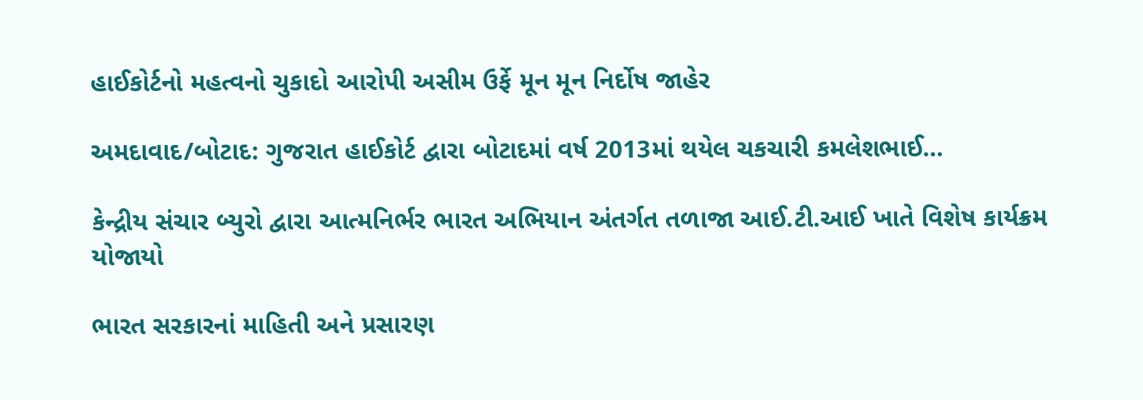હાઈકોર્ટનો મહત્વનો ચુકાદો આરોપી અસીમ ઉર્ફે મૂન મૂન નિર્દોષ જાહેર

અમદાવાદ/બોટાદ: ગુજરાત હાઈકોર્ટ દ્વારા બોટાદમાં વર્ષ 2013માં થયેલ ચકચારી કમલેશભાઈ…

કેન્દ્રીય સંચાર બ્યુરો દ્વારા આત્મનિર્ભર ભારત અભિયાન અંતર્ગત તળાજા આઈ.ટી.આઈ ખાતે વિશેષ કાર્યક્રમ યોજાયો

ભારત સરકારનાં માહિતી અને પ્રસારણ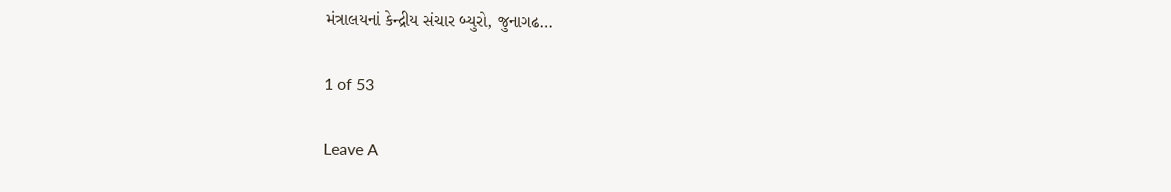મંત્રાલયનાં કેન્દ્રીય સંચાર બ્યુરો, જુનાગઢ…

1 of 53

Leave A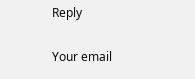Reply

Your email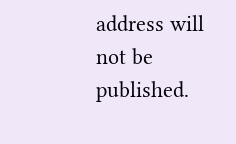address will not be published.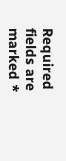Required fields are marked *